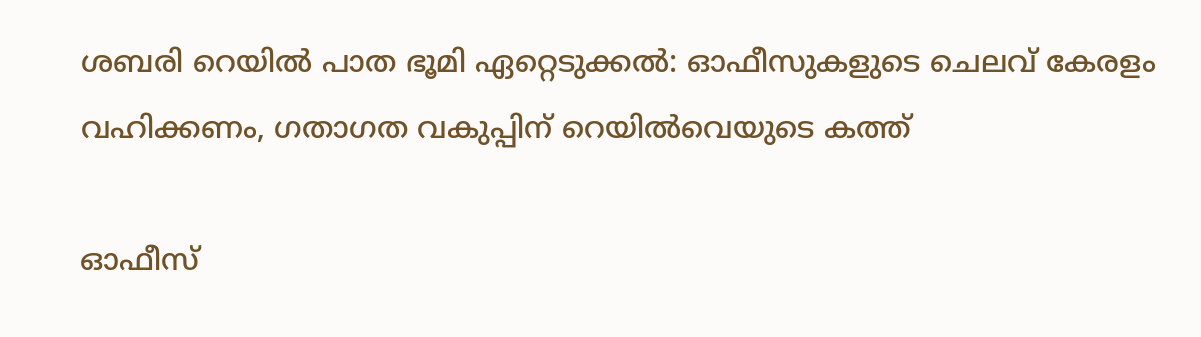ശബരി റെയില്‍ പാത ഭൂമി ഏറ്റെടുക്കല്‍: ഓഫീസുകളുടെ ചെലവ് കേരളം വഹിക്കണം, ഗതാഗത വകുപ്പിന് റെയില്‍വെയുടെ കത്ത്

ഓഫീസ്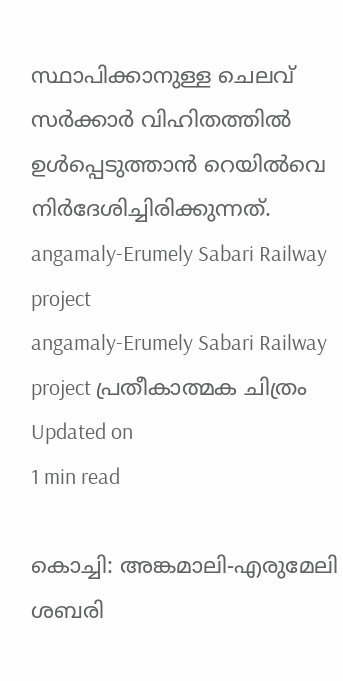സ്ഥാപിക്കാനുള്ള ചെലവ് സര്‍ക്കാര്‍ വിഹിതത്തില്‍ ഉള്‍പ്പെടുത്താന്‍ റെയില്‍വെ നിര്‍ദേശിച്ചിരിക്കുന്നത്.
angamaly-Erumely Sabari Railway project
angamaly-Erumely Sabari Railway project പ്രതീകാത്മക ചിത്രം
Updated on
1 min read

കൊച്ചി: അങ്കമാലി-എരുമേലി ശബരി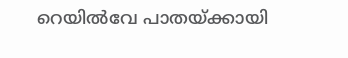റെയില്‍വേ പാതയ്ക്കായി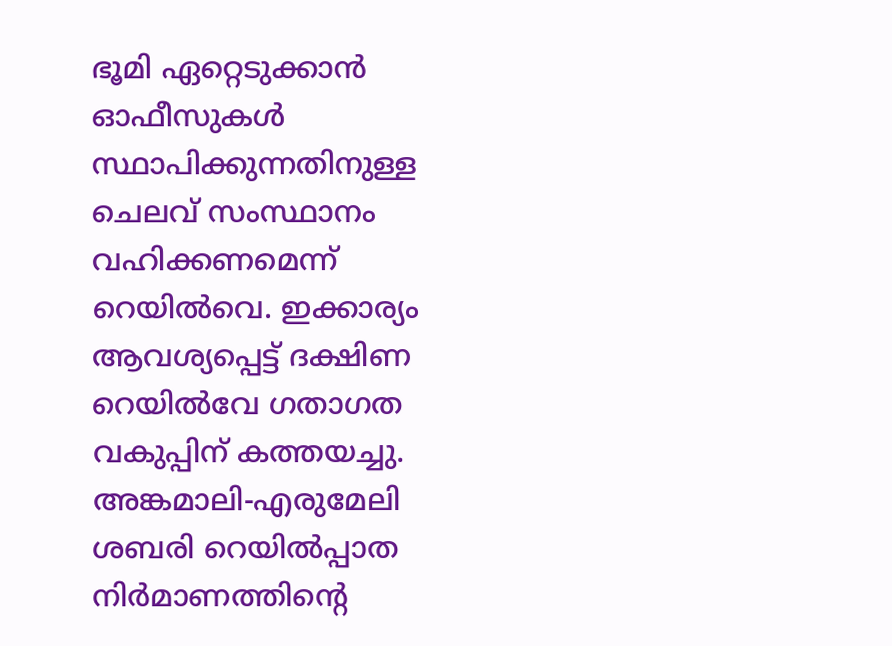ഭൂമി ഏറ്റെടുക്കാന്‍ ഓഫീസുകള്‍ സ്ഥാപിക്കുന്നതിനുള്ള ചെലവ് സംസ്ഥാനം വഹിക്കണമെന്ന് റെയില്‍വെ. ഇക്കാര്യം ആവശ്യപ്പെട്ട് ദക്ഷിണ റെയില്‍വേ ഗതാഗത വകുപ്പിന് കത്തയച്ചു. അങ്കമാലി-എരുമേലി ശബരി റെയില്‍പ്പാത നിര്‍മാണത്തിന്റെ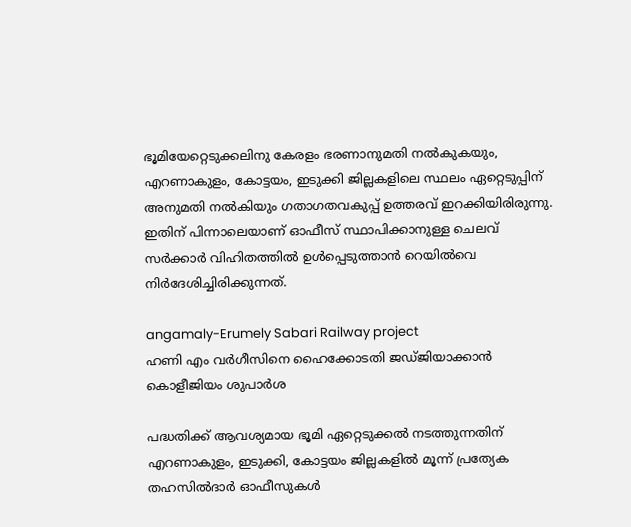ഭൂമിയേറ്റെടുക്കലിനു കേരളം ഭരണാനുമതി നല്‍കുകയും, എറണാകുളം, കോട്ടയം, ഇടുക്കി ജില്ലകളിലെ സ്ഥലം ഏറ്റെടുപ്പിന് അനുമതി നല്‍കിയും ഗതാഗതവകുപ്പ് ഉത്തരവ് ഇറക്കിയിരിരുന്നു. ഇതിന് പിന്നാലെയാണ് ഓഫീസ് സ്ഥാപിക്കാനുള്ള ചെലവ് സര്‍ക്കാര്‍ വിഹിതത്തില്‍ ഉള്‍പ്പെടുത്താന്‍ റെയില്‍വെ നിര്‍ദേശിച്ചിരിക്കുന്നത്.

angamaly-Erumely Sabari Railway project
ഹണി എം വര്‍ഗീസിനെ ഹൈക്കോടതി ജഡ്ജിയാക്കാന്‍ കൊളീജിയം ശുപാര്‍ശ

പദ്ധതിക്ക് ആവശ്യമായ ഭൂമി ഏറ്റെടുക്കല്‍ നടത്തുന്നതിന് എറണാകുളം, ഇടുക്കി, കോട്ടയം ജില്ലകളില്‍ മൂന്ന് പ്രത്യേക തഹസില്‍ദാര്‍ ഓഫീസുകള്‍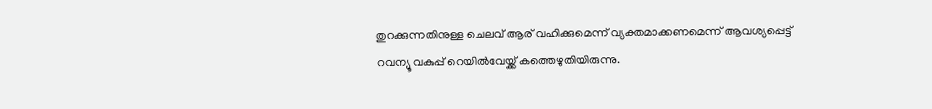തുറക്കുന്നതിനുള്ള ചെലവ് ആര് വഹിക്കുമെന്ന് വ്യക്തമാക്കണമെന്ന് ആവശ്യപ്പെട്ട് റവന്യൂ വകുപ്പ് റെയില്‍വേയ്ക്ക് കത്തെഴുതിയിരുന്നു.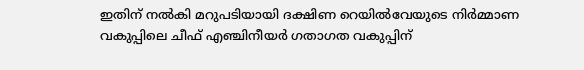ഇതിന് നല്‍കി മറുപടിയായി ദക്ഷിണ റെയില്‍വേയുടെ നിര്‍മ്മാണ വകുപ്പിലെ ചീഫ് എഞ്ചിനീയര്‍ ഗതാഗത വകുപ്പിന്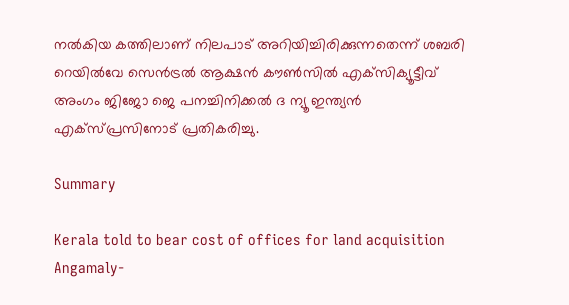നല്‍കിയ കത്തിലാണ് നിലപാട് അറിയിച്ചിരിക്കുന്നതെന്ന് ശബരി റെയില്‍വേ സെന്‍ട്രല്‍ ആക്ഷന്‍ കൗണ്‍സില്‍ എക്‌സിക്യൂട്ടീവ് അംഗം ജിജോ ജെ പനച്ചിനിക്കല്‍ ദ ന്യൂ ഇന്ത്യന്‍ എക്‌സ്പ്രസിനോട് പ്രതികരിച്ചു.

Summary

Kerala told to bear cost of offices for land acquisition Angamaly-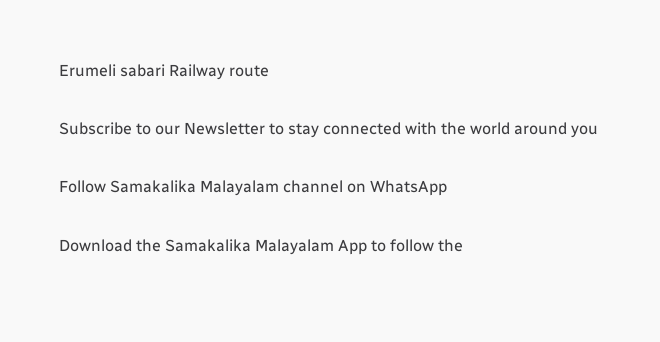Erumeli sabari Railway route

Subscribe to our Newsletter to stay connected with the world around you

Follow Samakalika Malayalam channel on WhatsApp

Download the Samakalika Malayalam App to follow the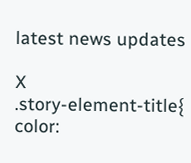latest news updates

X
.story-element-title{ color: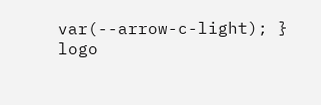var(--arrow-c-light); }
logo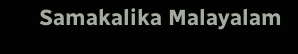Samakalika Malayalam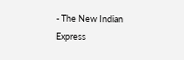- The New Indian Express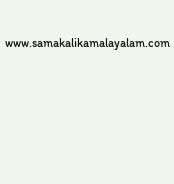www.samakalikamalayalam.com